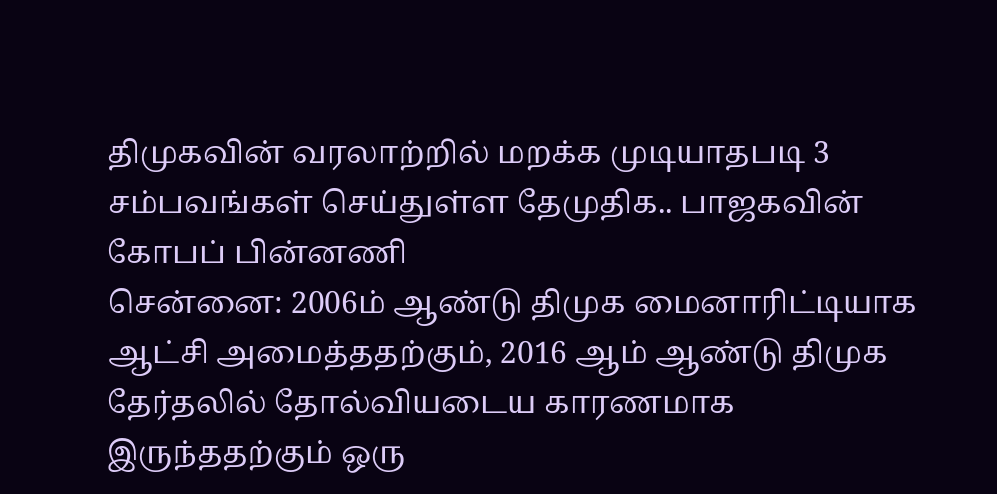திமுகவின் வரலாற்றில் மறக்க முடியாதபடி 3 சம்பவங்கள் செய்துள்ள தேமுதிக.. பாஜகவின் கோபப் பின்னணி
சென்னை: 2006ம் ஆண்டு திமுக மைனாரிட்டியாக ஆட்சி அமைத்ததற்கும், 2016 ஆம் ஆண்டு திமுக தேர்தலில் தோல்வியடைய காரணமாக இருந்ததற்கும் ஒரு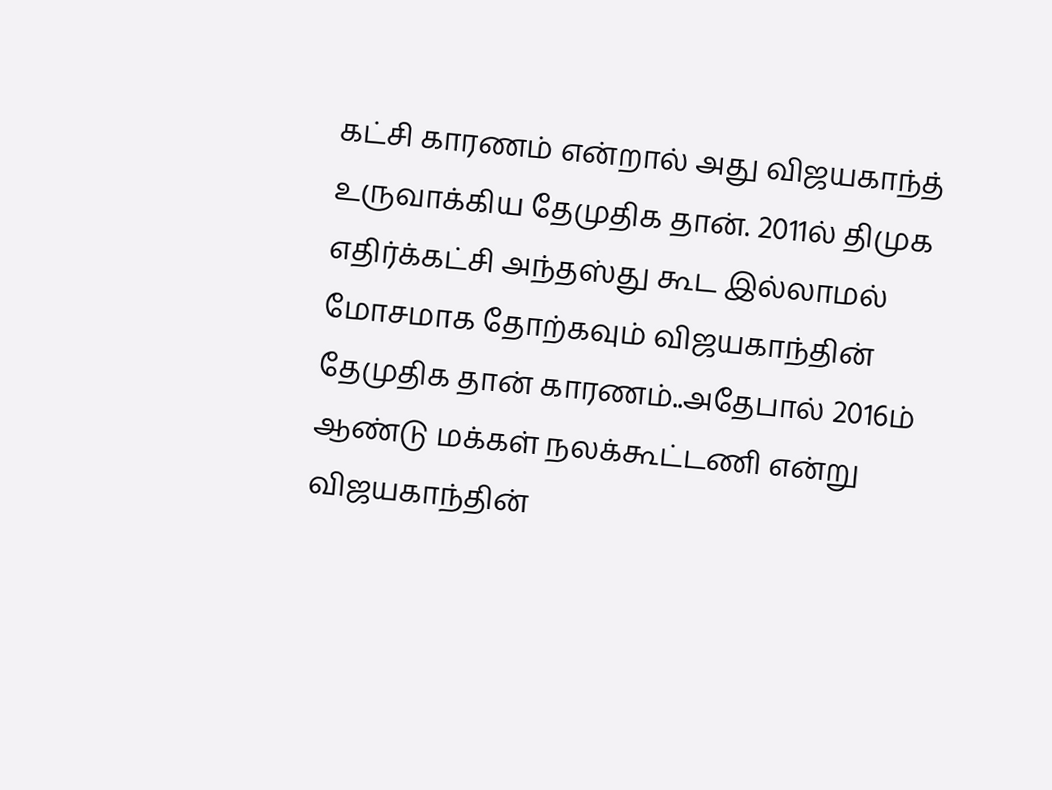கட்சி காரணம் என்றால் அது விஜயகாந்த் உருவாக்கிய தேமுதிக தான். 2011ல் திமுக எதிர்க்கட்சி அந்தஸ்து கூட இல்லாமல் மோசமாக தோற்கவும் விஜயகாந்தின் தேமுதிக தான் காரணம்..அதேபால் 2016ம் ஆண்டு மக்கள் நலக்கூட்டணி என்று விஜயகாந்தின்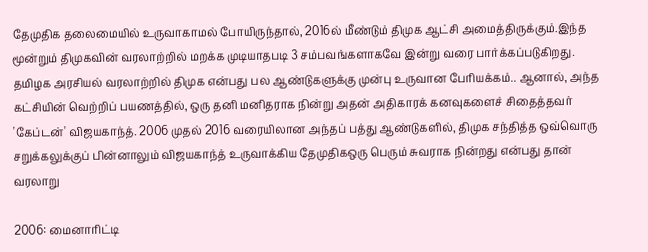தேமுதிக தலைமையில் உருவாகாமல் போயிருந்தால், 2016ல் மீண்டும் திமுக ஆட்சி அமைத்திருக்கும்.இந்த மூன்றும் திமுகவின் வரலாற்றில் மறக்க முடியாதபடி 3 சம்பவங்களாகவே இன்று வரை பார்க்கப்படுகிறது.
தமிழக அரசியல் வரலாற்றில் திமுக என்பது பல ஆண்டுகளுக்கு முன்பு உருவான பேரியக்கம்.. ஆனால், அந்த கட்சியின் வெற்றிப் பயணத்தில், ஒரு தனி மனிதராக நின்று அதன் அதிகாரக் கனவுகளைச் சிதைத்தவர் 'கேப்டன்' விஜயகாந்த். 2006 முதல் 2016 வரையிலான அந்தப் பத்து ஆண்டுகளில், திமுக சந்தித்த ஒவ்வொரு சறுக்கலுக்குப் பின்னாலும் விஜயகாந்த் உருவாக்கிய தேமுதிகஒரு பெரும் சுவராக நின்றது என்பது தான் வரலாறு

2006: மைனாரிட்டி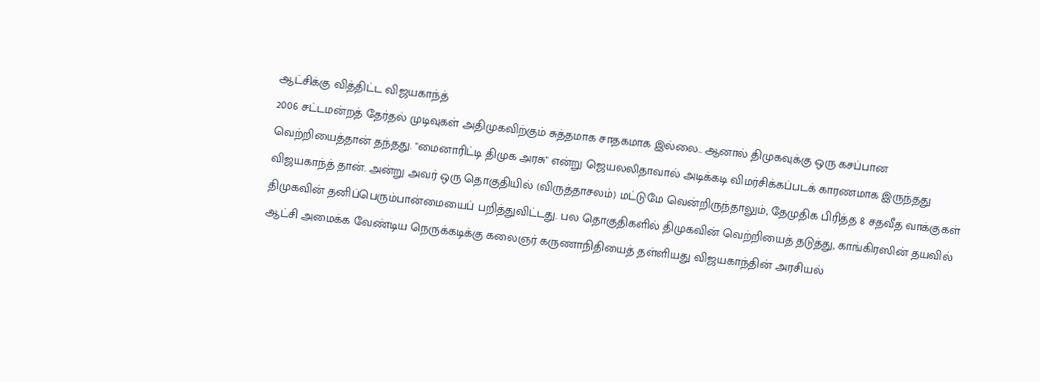ஆட்சிக்கு வித்திட்ட விஜயகாந்த்
2006 சட்டமன்றத் தேர்தல் முடிவுகள் அதிமுகவிற்கும் சுத்தமாக சாதகமாக இல்லை.. ஆனால் திமுகவுக்கு ஒரு கசப்பான வெற்றியைத்தான் தந்தது. "மைனாரிட்டி திமுக அரசு" என்று ஜெயலலிதாவால் அடிக்கடி விமர்சிக்கப்படக் காரணமாக இருந்தது விஜயகாந்த் தான். அன்று அவர் ஒரு தொகுதியில் (விருத்தாசலம்) மட்டுமே வென்றிருந்தாலும், தேமுதிக பிரித்த 8 சதவீத வாக்குகள் திமுகவின் தனிப்பெரும்பான்மையைப் பறித்துவிட்டது. பல தொகுதிகளில் திமுகவின் வெற்றியைத் தடுத்து, காங்கிரஸின் தயவில் ஆட்சி அமைக்க வேண்டிய நெருக்கடிக்கு கலைஞர் கருணாநிதியைத் தள்ளியது விஜயகாந்தின் அரசியல்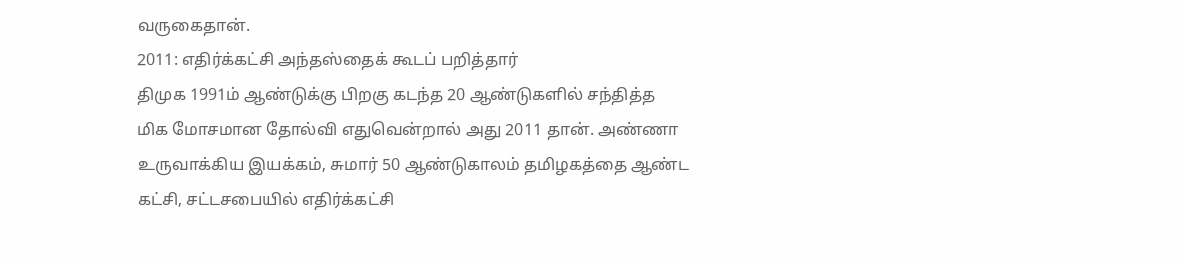வருகைதான்.
2011: எதிர்க்கட்சி அந்தஸ்தைக் கூடப் பறித்தார்
திமுக 1991ம் ஆண்டுக்கு பிறகு கடந்த 20 ஆண்டுகளில் சந்தித்த மிக மோசமான தோல்வி எதுவென்றால் அது 2011 தான். அண்ணா உருவாக்கிய இயக்கம், சுமார் 50 ஆண்டுகாலம் தமிழகத்தை ஆண்ட கட்சி, சட்டசபையில் எதிர்க்கட்சி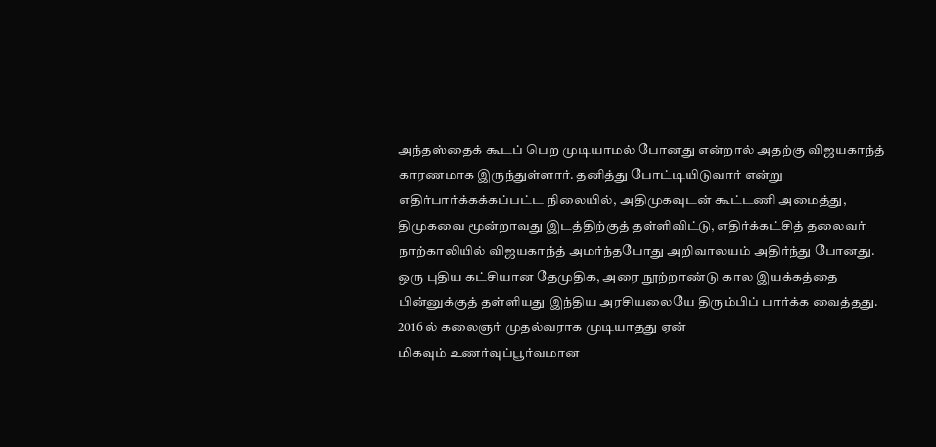அந்தஸ்தைக் கூடப் பெற முடியாமல் போனது என்றால் அதற்கு விஜயகாந்த் காரணமாக இருந்துள்ளார். தனித்து போட்டியிடுவார் என்று எதிர்பார்க்கக்கப்பட்ட நிலையில், அதிமுகவுடன் கூட்டணி அமைத்து, திமுகவை மூன்றாவது இடத்திற்குத் தள்ளிவிட்டு, எதிர்க்கட்சித் தலைவர் நாற்காலியில் விஜயகாந்த் அமர்ந்தபோது அறிவாலயம் அதிர்ந்து போனது. ஒரு புதிய கட்சியான தேமுதிக, அரை நூற்றாண்டு கால இயக்கத்தை பின்னுக்குத் தள்ளியது இந்திய அரசியலையே திரும்பிப் பார்க்க வைத்தது.
2016 ல் கலைஞர் முதல்வராக முடியாதது ஏன்
மிகவும் உணர்வுப்பூர்வமான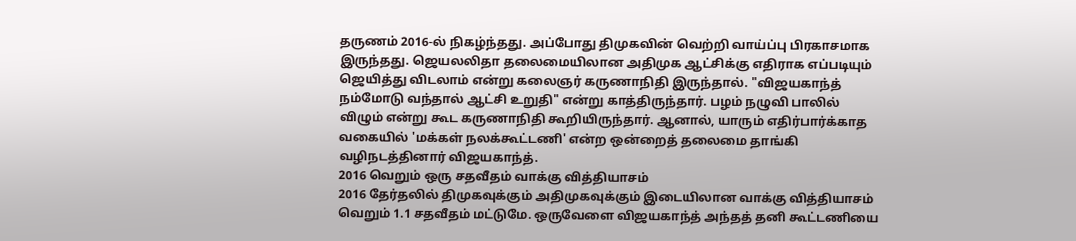தருணம் 2016-ல் நிகழ்ந்தது. அப்போது திமுகவின் வெற்றி வாய்ப்பு பிரகாசமாக இருந்தது. ஜெயலலிதா தலைமையிலான அதிமுக ஆட்சிக்கு எதிராக எப்படியும் ஜெயித்து விடலாம் என்று கலைஞர் கருணாநிதி இருந்தால். "விஜயகாந்த் நம்மோடு வந்தால் ஆட்சி உறுதி" என்று காத்திருந்தார். பழம் நழுவி பாலில் விழும் என்று கூட கருணாநிதி கூறியிருந்தார். ஆனால், யாரும் எதிர்பார்க்காத வகையில் 'மக்கள் நலக்கூட்டணி' என்ற ஒன்றைத் தலைமை தாங்கி வழிநடத்தினார் விஜயகாந்த்.
2016 வெறும் ஒரு சதவீதம் வாக்கு வித்தியாசம்
2016 தேர்தலில் திமுகவுக்கும் அதிமுகவுக்கும் இடையிலான வாக்கு வித்தியாசம் வெறும் 1.1 சதவீதம் மட்டுமே. ஒருவேளை விஜயகாந்த் அந்தத் தனி கூட்டணியை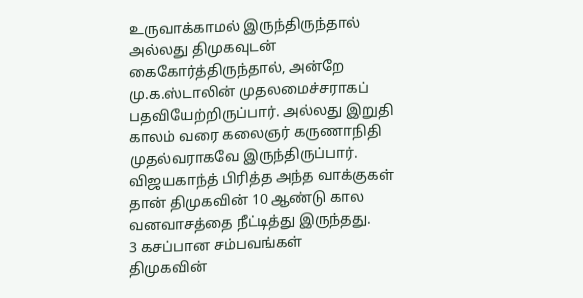உருவாக்காமல் இருந்திருந்தால் அல்லது திமுகவுடன் கைகோர்த்திருந்தால், அன்றே மு.க.ஸ்டாலின் முதலமைச்சராகப் பதவியேற்றிருப்பார். அல்லது இறுதி காலம் வரை கலைஞர் கருணாநிதி முதல்வராகவே இருந்திருப்பார். விஜயகாந்த் பிரித்த அந்த வாக்குகள் தான் திமுகவின் 10 ஆண்டு கால வனவாசத்தை நீட்டித்து இருந்தது.
3 கசப்பான சம்பவங்கள்
திமுகவின்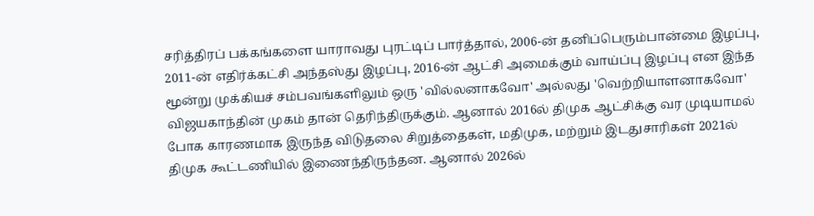சரித்திரப் பக்கங்களை யாராவது புரட்டிப் பார்த்தால், 2006-ன் தனிப்பெரும்பான்மை இழப்பு, 2011-ன் எதிர்க்கட்சி அந்தஸ்து இழப்பு, 2016-ன் ஆட்சி அமைக்கும் வாய்ப்பு இழப்பு என இந்த மூன்று முக்கியச் சம்பவங்களிலும் ஒரு 'வில்லனாகவோ' அல்லது 'வெற்றியாளனாகவோ' விஜயகாந்தின் முகம் தான் தெரிந்திருக்கும். ஆனால் 2016ல் திமுக ஆட்சிக்கு வர முடியாமல் போக காரணமாக இருந்த விடுதலை சிறுத்தைகள், மதிமுக, மற்றும் இடதுசாரிகள் 2021ல் திமுக கூட்டணியில் இணைந்திருந்தன. ஆனால் 2026ல்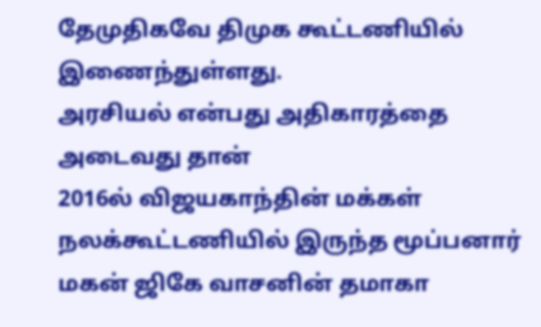தேமுதிகவே திமுக கூட்டணியில் இணைந்துள்ளது.
அரசியல் என்பது அதிகாரத்தை அடைவது தான்
2016ல் விஜயகாந்தின் மக்கள் நலக்கூட்டணியில் இருந்த மூப்பனார் மகன் ஜிகே வாசனின் தமாகா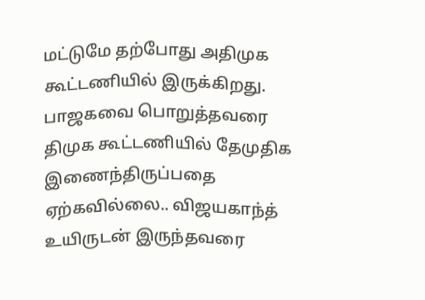மட்டுமே தற்போது அதிமுக கூட்டணியில் இருக்கிறது. பாஜகவை பொறுத்தவரை திமுக கூட்டணியில் தேமுதிக இணைந்திருப்பதை ஏற்கவில்லை.. விஜயகாந்த் உயிருடன் இருந்தவரை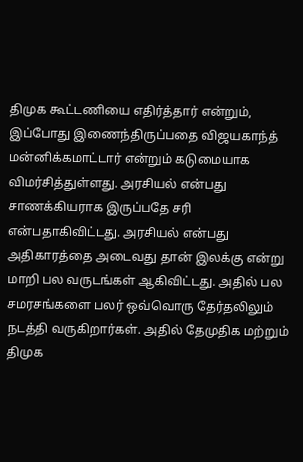திமுக கூட்டணியை எதிர்த்தார் என்றும், இப்போது இணைந்திருப்பதை விஜயகாந்த் மன்னிக்கமாட்டார் என்றும் கடுமையாக விமர்சித்துள்ளது. அரசியல் என்பது சாணக்கியராக இருப்பதே சரி என்பதாகிவிட்டது. அரசியல் என்பது அதிகாரத்தை அடைவது தான் இலக்கு என்று மாறி பல வருடங்கள் ஆகிவிட்டது. அதில் பல சமரசங்களை பலர் ஒவ்வொரு தேர்தலிலும் நடத்தி வருகிறார்கள். அதில் தேமுதிக மற்றும் திமுக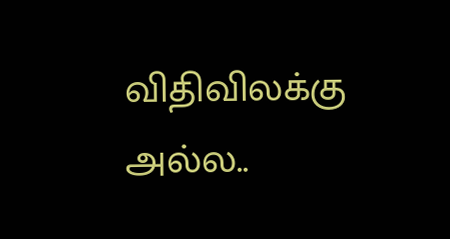விதிவிலக்கு அல்ல..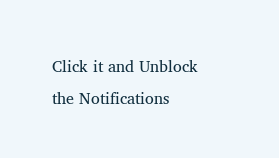Click it and Unblock the Notifications